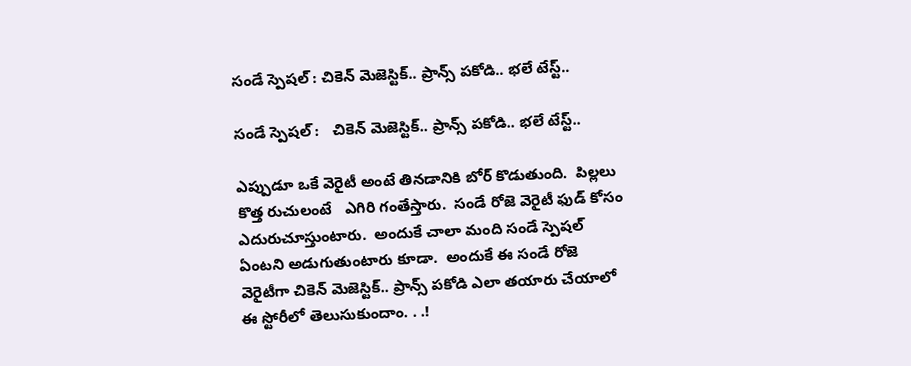సండే స్పెషల్ : చికెన్ మెజెస్టిక్.. ప్రాన్స్ పకోడి.. భలే టేస్ట్..

సండే స్పెషల్ :   చికెన్ మెజెస్టిక్.. ప్రాన్స్ పకోడి.. భలే టేస్ట్..

ఎప్పుడూ ఒకే వెరైటీ అంటే తినడానికి బోర్ కొడుతుంది.  పిల్లలు  కొత్త రుచులంటే   ఎగిరి గంతేస్తారు.  సండే రోజె వెరైటీ ఫుడ్ కోసం ఎదురుచూస్తుంటారు.  అందుకే చాలా మంది సండే స్పెషల్ ఏంటని అడుగుతుంటారు కూడా.  అందుకే ఈ సండే రోజె వెరైటీగా చికెన్ మెజెస్టిక్.. ప్రాన్స్ పకోడి ఎలా తయారు చేయాలో ఈ స్టోరీలో తెలుసుకుందాం. . .!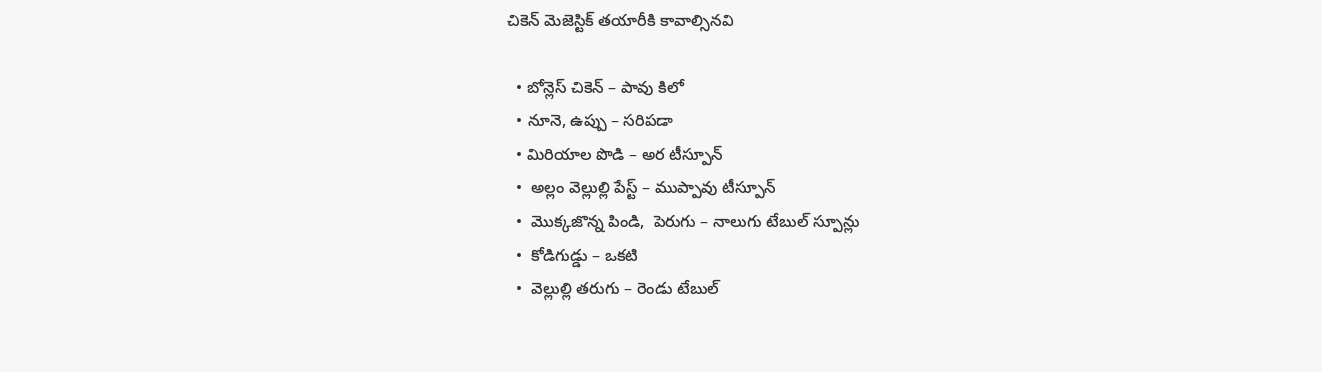చికెన్ మెజెస్టిక్ తయారీకి కావాల్సినవి

  • బోన్లెస్ చికెన్ – పావు కిలో
  • నూనె, ఉప్పు – సరిపడా
  • మిరియాల పొడి – అర టీస్పూన్
  •  అల్లం వెల్లుల్లి పేస్ట్ – ముప్పావు టీస్పూన్
  •  మొక్కజొన్న పిండి,  పెరుగు – నాలుగు టేబుల్ స్పూన్లు
  •  కోడిగుడ్డు – ఒకటి
  •  వెల్లుల్లి తరుగు – రెండు టేబుల్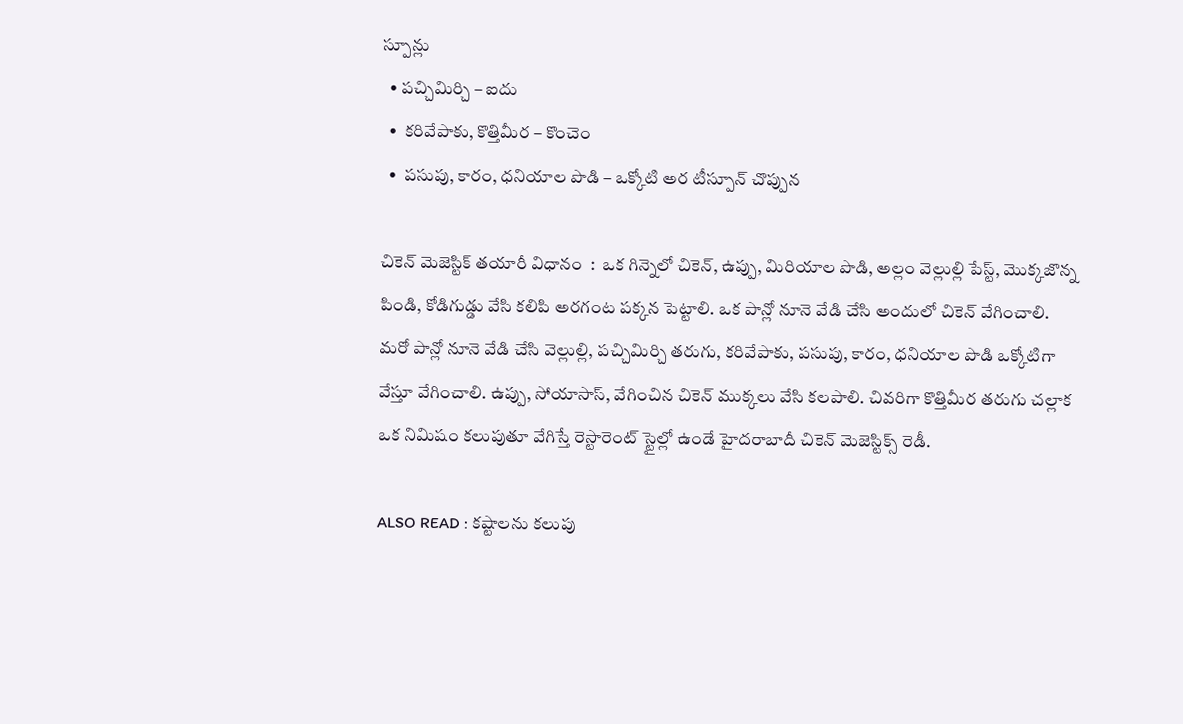స్పూన్లు
  • పచ్చిమిర్చి – ఐదు
  •  కరివేపాకు, కొత్తిమీర – కొంచెం
  •  పసుపు, కారం, ధనియాల పొడి – ఒక్కోటి అర టీస్పూన్ చొప్పున

చికెన్ మెజెస్టిక్ తయారీ విధానం  :  ఒక గిన్నెలో చికెన్, ఉప్పు, మిరియాల పొడి, అల్లం వెల్లుల్లి పేస్ట్, మొక్కజొన్న పిండి, కోడిగుడ్డు వేసి కలిపి అరగంట పక్కన పెట్టాలి. ఒక పాన్లో నూనె వేడి చేసి అందులో చికెన్ వేగించాలి. మరో పాన్లో నూనె వేడి చేసి వెల్లుల్లి, పచ్చిమిర్చి తరుగు, కరివేపాకు, పసుపు, కారం, ధనియాల పొడి ఒక్కోటిగా వేస్తూ వేగించాలి. ఉప్పు, సోయాసాస్, వేగించిన చికెన్ ముక్కలు వేసి కలపాలి. చివరిగా కొత్తిమీర తరుగు చల్లాక ఒక నిమిషం కలుపుతూ వేగిస్తే రెస్టారెంట్ స్టైల్లో ఉండే హైదరాబాదీ చికెన్ మెజెస్టిక్స్ రెడీ.

ALSO READ : కష్టాలను కలుపు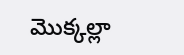మొక్కల్లా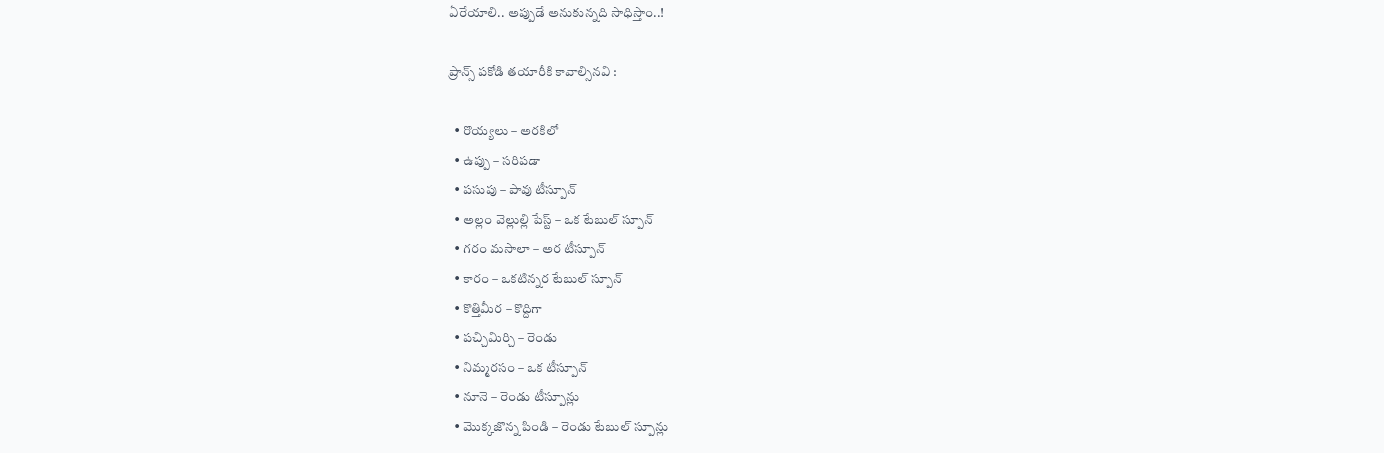ఏరేయాలి.. అప్పుడే అనుకున్నది సాధిస్తాం..!

ప్రాన్స్ పకోడి తయారీకి కావాల్సినవి :

  • రొయ్యలు – అరకిలో
  • ఉప్పు – సరిపడా
  • పసుపు – పావు టీస్పూన్
  • అల్లం వెల్లుల్లి పేస్ట్ – ఒక టేబుల్ స్పూన్
  • గరం మసాలా – అర టీస్పూన్
  • కారం – ఒకటిన్నర టేబుల్ స్పూన్
  • కొత్తిమీర – కొద్దిగా
  • పచ్చిమిర్చి – రెండు
  • నిమ్మరసం – ఒక టీస్పూన్
  • నూనె – రెండు టీస్పూన్లు
  • మొక్కజొన్న పిండి – రెండు టేబుల్ స్పూన్లు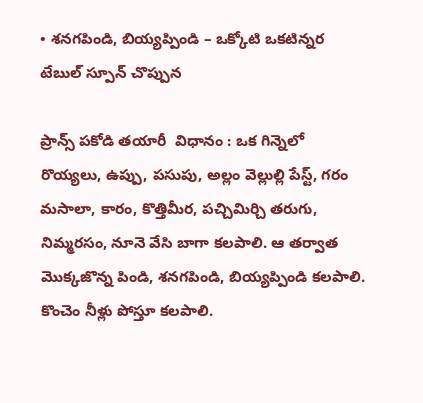• శనగపిండి, బియ్యప్పిండి – ఒక్కోటి ఒకటిన్నర టేబుల్ స్పూన్ చొప్పున

ప్రాన్స్ పకోడి తయారీ  విధానం : ఒక గిన్నెలో రొయ్యలు, ఉప్పు, పసుపు, అల్లం వెల్లుల్లి పేస్ట్, గరం మసాలా, కారం, కొత్తిమీర, పచ్చిమిర్చి తరుగు, నిమ్మరసం, నూనె వేసి బాగా కలపాలి. ఆ తర్వాత మొక్కజొన్న పిండి, శనగపిండి, బియ్యప్పిండి కలపాలి. కొంచెం నీళ్లు పోస్తూ కలపాలి.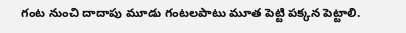గంట నుంచి దాదాపు మూడు గంటలపాటు మూత పెట్టి పక్కన పెట్టాలి.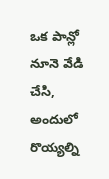ఒక పాన్లో నూనె వేడి చేసి, అందులో రొయ్యల్ని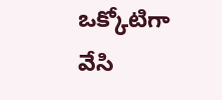ఒక్కోటిగా వేసి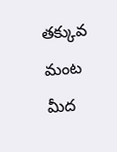తక్కువ మంట మీద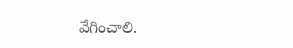వేగించాలి.